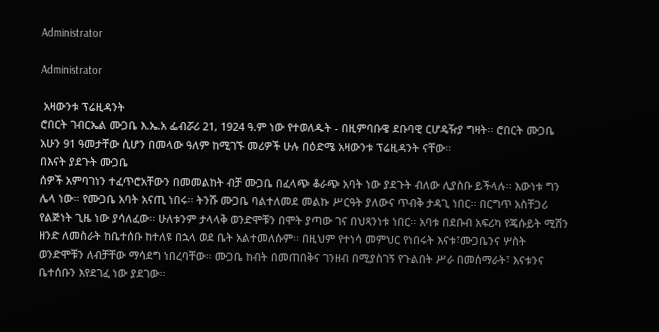Administrator

Administrator

 አዛውንቱ ፕሬዚዳንት
ሮበርት ገብርኤል ሙጋቤ እ.ኤ.አ ፌብሯሪ 21, 1924 ዓ.ም ነው የተወለዱት - በዚምባቡዌ ደቡባዊ ርሆዴዥያ ግዛት፡፡ ሮበርት ሙጋቤ አሁን 91 ዓመታቸው ሲሆን በመላው ዓለም ከሚገኙ መሪዎች ሁሉ በዕድሜ አዛውንቱ ፕሬዚዳንት ናቸው፡፡
በእናት ያደጉት ሙጋቤ
ሰዎች አምባገነን ተፈጥሮአቸውን በመመልከት ብቻ ሙጋቤ በፈላጭ ቆራጭ አባት ነው ያደጉት ብለው ሊያስቡ ይችላሉ፡፡ እውነቱ ግን ሌላ ነው። የሙጋቤ አባት አናጢ ነበሩ፡፡ ትንሹ ሙጋቤ ባልተለመደ መልኩ ሥርዓት ያለውና ጥብቅ ታዳጊ ነበር፡፡ በርግጥ አስቸጋሪ የልጅነት ጊዜ ነው ያሳለፈው፡፡ ሁለቱንም ታላላቅ ወንድሞቹን በሞት ያጣው ገና በህጻንነቱ ነበር፡፡ አባቱ በደቡብ አፍሪካ የጄሱይት ሚሽን ዘንድ ለመስራት ከቤተሰቡ ከተለዩ በኋላ ወደ ቤት አልተመለሱም፡፡ በዚህም የተነሳ መምህር የነበሩት እናቱ፣ሙጋቤንና ሦስት ወንድሞቹን ለብቻቸው ማሳደግ ነበረባቸው። ሙጋቤ ከብት በመጠበቅና ገንዘብ በሚያስገኝ የጉልበት ሥራ በመሰማራት፣ እናቱንና ቤተሰቡን እየደገፈ ነው ያደገው፡፡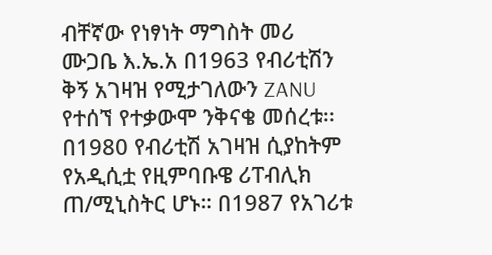ብቸኛው የነፃነት ማግስት መሪ
ሙጋቤ እ.ኤ.አ በ1963 የብሪቲሽን ቅኝ አገዛዝ የሚታገለውን ZANU የተሰኘ የተቃውሞ ንቅናቄ መሰረቱ፡፡ በ1980 የብሪቲሽ አገዛዝ ሲያከትም የአዲሲቷ የዚምባቡዌ ሪፐብሊክ ጠ/ሚኒስትር ሆኑ። በ1987 የአገሪቱ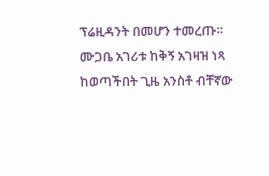ፕሬዚዳንት በመሆን ተመረጡ። ሙጋቤ አገሪቱ ከቅኝ አገዛዝ ነጻ ከወጣችበት ጊዜ አንስቶ ብቸኛው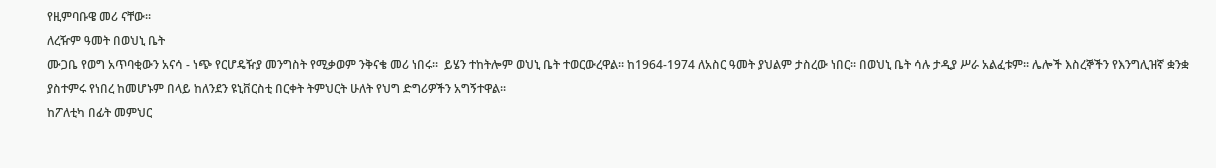የዚምባቡዌ መሪ ናቸው፡፡
ለረዥም ዓመት በወህኒ ቤት
ሙጋቤ የወግ አጥባቂውን አናሳ - ነጭ የርሆዴዥያ መንግስት የሚቃወም ንቅናቄ መሪ ነበሩ፡፡  ይሄን ተከትሎም ወህኒ ቤት ተወርውረዋል። ከ1964-1974 ለአስር ዓመት ያህልም ታስረው ነበር፡፡ በወህኒ ቤት ሳሉ ታዲያ ሥራ አልፈቱም። ሌሎች እስረኞችን የእንግሊዝኛ ቋንቋ ያስተምሩ የነበረ ከመሆኑም በላይ ከለንደን ዩኒቨርስቲ በርቀት ትምህርት ሁለት የህግ ድግሪዎችን አግኝተዋል፡፡
ከፖለቲካ በፊት መምህር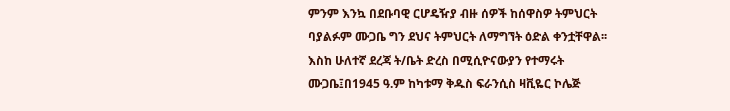ምንም እንኳ በደቡባዊ ርሆዴዥያ ብዙ ሰዎች ከሰዋስዎ ትምህርት ባያልፉም ሙጋቤ ግን ደህና ትምህርት ለማግኘት ዕድል ቀንቷቸዋል፡፡ እስከ ሁለተኛ ደረጃ ት/ቤት ድረስ በሚሲዮናውያን የተማሩት ሙጋቤ፤በ1945 ዓ.ም ከካቱማ ቅዱስ ፍራንሲስ ዛቪዬር ኮሌጅ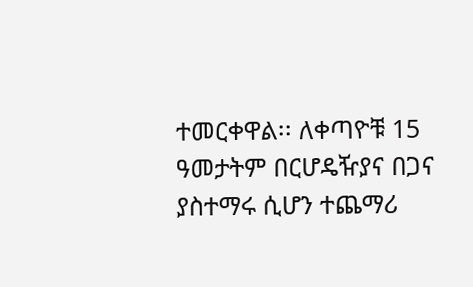ተመርቀዋል፡፡ ለቀጣዮቹ 15 ዓመታትም በርሆዴዥያና በጋና ያስተማሩ ሲሆን ተጨማሪ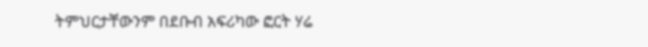ትምህርታቸውንም በደቡብ አፍሪካው ፎርት ሃሬ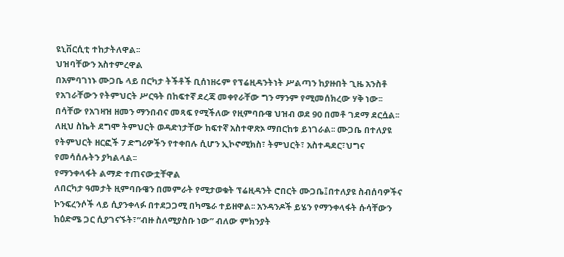ዩኒቨርሲቲ ተከታትለዋል፡፡
ህዝባቸውን አስተምረዋል
በአምባገነኑ ሙጋቤ ላይ በርካታ ትችቶች ቢሰነዘሩም የፕሬዚዳንትነት ሥልጣን ከያዙበት ጊዜ አንስቶ የአገራቸውን የትምህርት ሥርዓት በከፍተኛ ደረጃ መቀየራቸው ግን ማንም የሚመሰክረው ሃቅ ነው፡፡ በሳቸው የአገዛዝ ዘመን ማንበብና መጻፍ የሚችለው የዚምባቡዌ ህዝብ ወደ 90 በመቶ ገደማ ደርሷል፡፡ ለዚህ ስኬት ደግሞ ትምህርት ወዳድነታቸው ከፍተኛ አስተዋጽኦ ማበርከቱ ይነገራል፡፡ ሙጋቤ በተለያዩ የትምህርት ዘርፎች 7 ድግሪዎችን የተቀበሉ ሲሆን ኢኮኖሚክስ፣ ትምህርት፣ አስተዳደር፣ህግና የመሳሰሉትን ያካልላል፡፡
የማንቀላፋት ልማድ ተጠናውቷቸዋል
ለበርካታ ዓመታት ዚምባቡዌን በመምራት የሚታወቁት ፕሬዚዳንት ሮበርት ሙጋቤ፤በተለያዩ ስብሰባዎችና ኮንፍረንሶች ላይ ሲያንቀላፉ በተደጋጋሚ በካሜራ ተይዘዋል፡፡ አንዳንዶች ይሄን የማንቀላፋት ሱሳቸውን ከዕድሜ ጋር ሲያገናኙት፣”ብዙ ስለሚያስቡ ነው” ብለው ምክንያት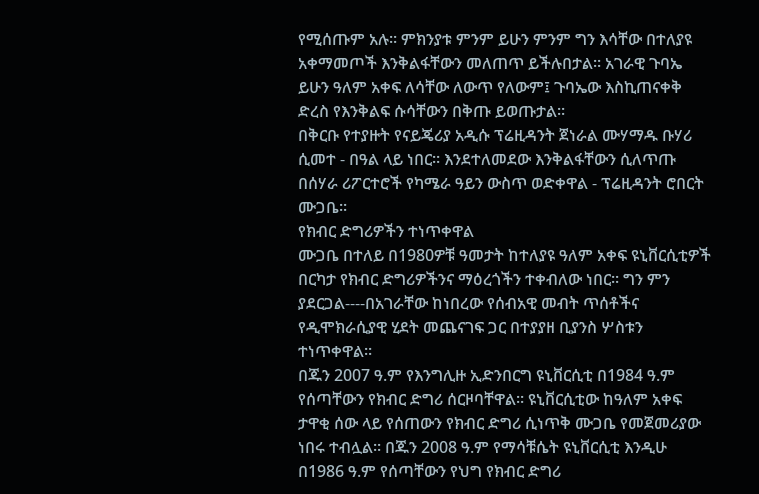የሚሰጡም አሉ፡፡ ምክንያቱ ምንም ይሁን ምንም ግን እሳቸው በተለያዩ አቀማመጦች እንቅልፋቸውን መለጠጥ ይችሉበታል፡፡ አገራዊ ጉባኤ ይሁን ዓለም አቀፍ ለሳቸው ለውጥ የለውም፤ ጉባኤው እስኪጠናቀቅ ድረስ የእንቅልፍ ሱሳቸውን በቅጡ ይወጡታል፡፡
በቅርቡ የተያዙት የናይጄሪያ አዲሱ ፕሬዚዳንት ጀነራል ሙሃማዱ ቡሃሪ ሲመተ - በዓል ላይ ነበር። እንደተለመደው እንቅልፋቸውን ሲለጥጡ በሰሃራ ሪፖርተሮች የካሜራ ዓይን ውስጥ ወድቀዋል - ፕሬዚዳንት ሮበርት ሙጋቤ፡፡
የክብር ድግሪዎችን ተነጥቀዋል
ሙጋቤ በተለይ በ1980ዎቹ ዓመታት ከተለያዩ ዓለም አቀፍ ዩኒቨርሲቲዎች በርካታ የክብር ድግሪዎችንና ማዕረጎችን ተቀብለው ነበር፡፡ ግን ምን ያደርጋል----በአገራቸው ከነበረው የሰብአዊ መብት ጥሰቶችና የዲሞክራሲያዊ ሂደት መጨናገፍ ጋር በተያያዘ ቢያንስ ሦስቱን ተነጥቀዋል፡፡
በጁን 2007 ዓ.ም የእንግሊዙ ኢድንበርግ ዩኒቨርሲቲ በ1984 ዓ.ም የሰጣቸውን የክብር ድግሪ ሰርዞባቸዋል፡፡ ዩኒቨርሲቲው ከዓለም አቀፍ ታዋቂ ሰው ላይ የሰጠውን የክብር ድግሪ ሲነጥቅ ሙጋቤ የመጀመሪያው ነበሩ ተብሏል፡፡ በጁን 2008 ዓ.ም የማሳቹሴት ዩኒቨርሲቲ እንዲሁ በ1986 ዓ.ም የሰጣቸውን የህግ የክብር ድግሪ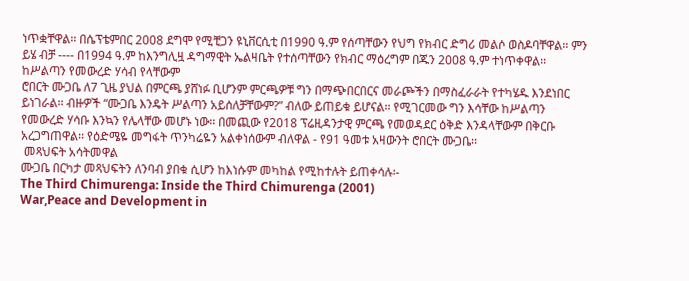ነጥቋቸዋል፡፡ በሴፕቴምበር 2008 ደግሞ የሚቺጋን ዩኒቨርሲቲ በ1990 ዓ.ም የሰጣቸውን የህግ የክብር ድግሪ መልሶ ወስዶባቸዋል፡፡ ምን ይሄ ብቻ ---- በ1994 ዓ.ም ከእንግሊዟ ዳግማዊት ኤልዛቤት የተሰጣቸውን የክብር ማዕረግም በጁን 2008 ዓ.ም ተነጥቀዋል፡፡
ከሥልጣን የመውረድ ሃሳብ የላቸውም
ሮበርት ሙጋቤ ለ7 ጊዜ ያህል በምርጫ ያሸነፉ ቢሆንም ምርጫዎቹ ግን በማጭበርበርና መራጮችን በማስፈራራት የተካሄዱ እንደነበር ይነገራል፡፡ ብዙዎች “ሙጋቤ እንዴት ሥልጣን አይሰለቻቸውም?” ብለው ይጠይቁ ይሆናል፡፡ የሚገርመው ግን እሳቸው ከሥልጣን የመውረድ ሃሳቡ እንኳን የሌላቸው መሆኑ ነው፡፡ በመጪው የ2018 ፕሬዚዳንታዊ ምርጫ የመወዳደር ዕቅድ እንዳላቸውም በቅርቡ አረጋግጠዋል፡፡ የዕድሜዬ መግፋት ጥንካሬዬን አልቀነሰውም ብለዋል - የ91 ዓመቱ አዛውንት ሮበርት ሙጋቤ፡፡
 መጻህፍት አሳትመዋል
ሙጋቤ በርካታ መጻህፍትን ለንባብ ያበቁ ሲሆን ከእነሱም መካከል የሚከተሉት ይጠቀሳሉ፡-
The Third Chimurenga: Inside the Third Chimurenga (2001)
War,Peace and Development in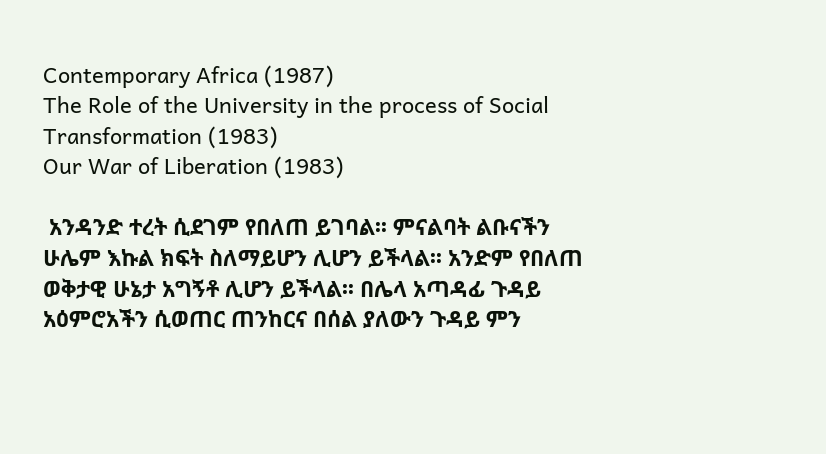Contemporary Africa (1987)
The Role of the University in the process of Social Transformation (1983)
Our War of Liberation (1983)

 አንዳንድ ተረት ሲደገም የበለጠ ይገባል፡፡ ምናልባት ልቡናችን ሁሌም እኩል ክፍት ስለማይሆን ሊሆን ይችላል፡፡ አንድም የበለጠ ወቅታዊ ሁኔታ አግኝቶ ሊሆን ይችላል፡፡ በሌላ አጣዳፊ ጉዳይ አዕምሮአችን ሲወጠር ጠንከርና በሰል ያለውን ጉዳይ ምን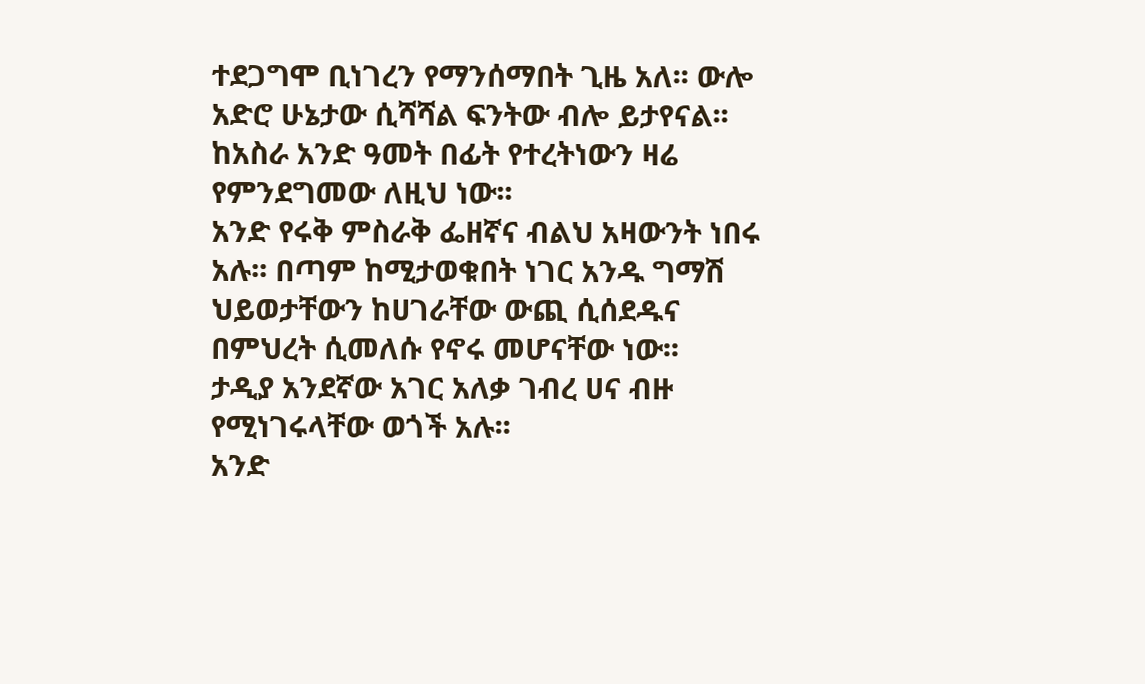ተደጋግሞ ቢነገረን የማንሰማበት ጊዜ አለ፡፡ ውሎ አድሮ ሁኔታው ሲሻሻል ፍንትው ብሎ ይታየናል፡፡ ከአስራ አንድ ዓመት በፊት የተረትነውን ዛሬ የምንደግመው ለዚህ ነው፡፡
አንድ የሩቅ ምስራቅ ፌዘኛና ብልህ አዛውንት ነበሩ አሉ፡፡ በጣም ከሚታወቁበት ነገር አንዱ ግማሽ ህይወታቸውን ከሀገራቸው ውጪ ሲሰደዱና በምህረት ሲመለሱ የኖሩ መሆናቸው ነው፡፡
ታዲያ አንደኛው አገር አለቃ ገብረ ሀና ብዙ የሚነገሩላቸው ወጎች አሉ፡፡
አንድ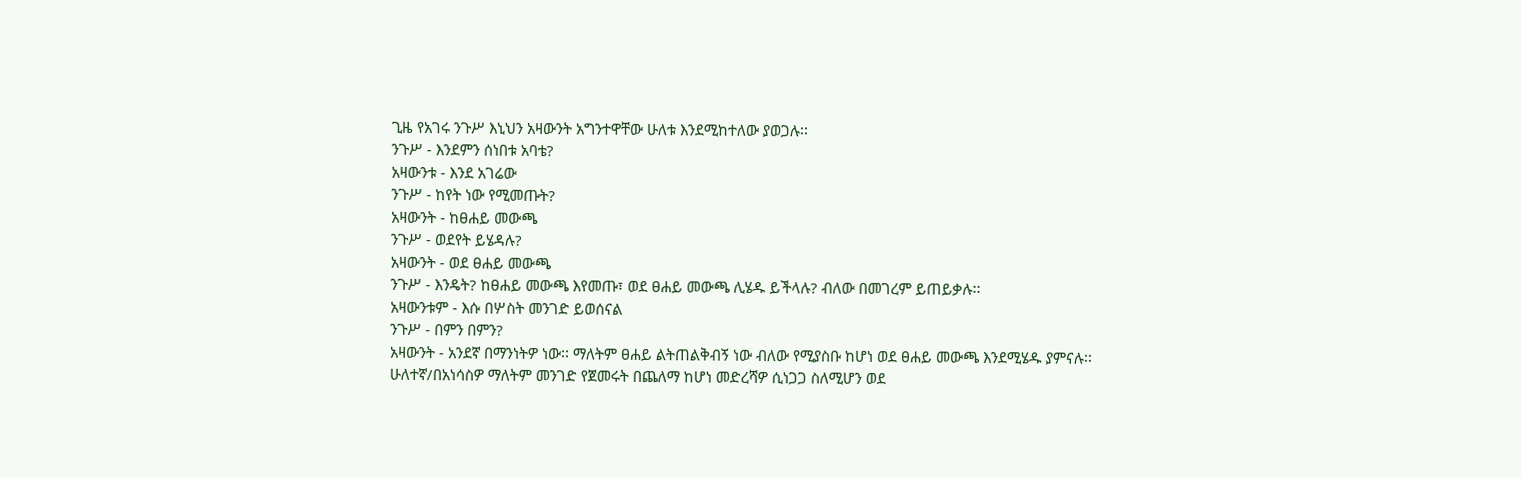ጊዜ የአገሩ ንጉሥ እኒህን አዛውንት አግንተዋቸው ሁለቱ እንደሚከተለው ያወጋሉ፡፡
ንጉሥ - እንደምን ሰነበቱ አባቴ?
አዛውንቱ - እንደ አገሬው
ንጉሥ - ከየት ነው የሚመጡት?
አዛውንት - ከፀሐይ መውጫ
ንጉሥ - ወደየት ይሄዳሉ?
አዛውንት - ወደ ፀሐይ መውጫ
ንጉሥ - እንዴት? ከፀሐይ መውጫ እየመጡ፣ ወደ ፀሐይ መውጫ ሊሄዱ ይችላሉ? ብለው በመገረም ይጠይቃሉ፡፡
አዛውንቱም - እሱ በሦስት መንገድ ይወሰናል
ንጉሥ - በምን በምን?
አዛውንት - አንደኛ በማንነትዎ ነው፡፡ ማለትም ፀሐይ ልትጠልቅብኝ ነው ብለው የሚያስቡ ከሆነ ወደ ፀሐይ መውጫ እንደሚሄዱ ያምናሉ፡፡ ሁለተኛ/በአነሳስዎ ማለትም መንገድ የጀመሩት በጨለማ ከሆነ መድረሻዎ ሲነጋጋ ስለሚሆን ወደ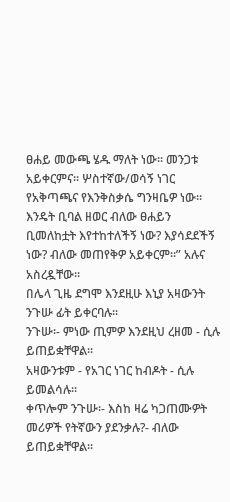ፀሐይ መውጫ ሄዱ ማለት ነው፡፡ መንጋቱ አይቀርምና፡፡ ሦስተኛው/ወሳኝ ነገር የአቅጣጫና የእንቅስቃሴ ግንዛቤዎ ነው፡፡ እንዴት ቢባል ዘወር ብለው ፀሐይን ቢመለከቷት እየተከተለችኝ ነው? እያሳደደችኝ ነው? ብለው መጠየቅዎ አይቀርም፡፡” አሉና አስረዷቸው፡፡
በሌላ ጊዜ ደግሞ እንደዚሁ እኒያ አዛውንት ንጉሡ ፊት ይቀርባሉ፡፡
ንጉሡ፡- ምነው ጢምዎ እንደዚህ ረዘመ - ሲሉ ይጠይቋቸዋል፡፡
አዛውንቱም - የአገር ነገር ከብዶት - ሲሉ ይመልሳሉ፡፡
ቀጥሎም ንጉሡ፡- እስከ ዛሬ ካጋጠሙዎት መሪዎች የትኛውን ያደንቃሉ?- ብለው ይጠይቋቸዋል፡፡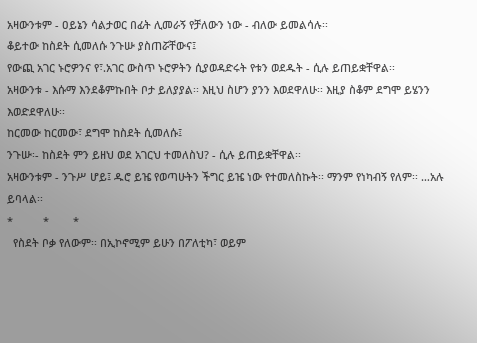አዛውንቱም - ዐይኔን ሳልታወር በፊት ሊመራኝ የቻለውን ነው - ብለው ይመልሳሉ፡፡
ቆይተው ከስደት ሲመለሱ ንጉሡ ያስጠሯቸውና፤
የውጪ አገር ኑሮዎንና የ፣.አገር ውስጥ ኑሮዎትን ሲያወዳድሩት የቱን ወደዱት - ሲሉ ይጠይቋቸዋል፡፡
አዛውንቱ - እሱማ እንደቆምኩበት ቦታ ይለያያል፡፡ እዚህ ስሆን ያንን እወደዋለሁ፡፡ እዚያ ስቆም ደግሞ ይሄንን እወድደዋለሁ፡፡
ከርመው ከርመው፣ ደግሞ ከስደት ሲመለሱ፤
ንጉሡ፡- ከስደት ምን ይዘህ ወደ አገርህ ተመለስህ? - ሲሉ ይጠይቋቸዋል፡፡
አዛውንቱም - ንጉሥ ሆይ፤ ዱሮ ይዤ የወጣሁትን ችግር ይዤ ነው የተመለስኩት፡፡ ማንም የነካብኝ የለም፡፡ …አሉ ይባላል፡፡
*          *        *
  የስደት ቦቃ የለውም፡፡ በኢኮኖሚም ይሁን በፖለቲካ፣ ወይም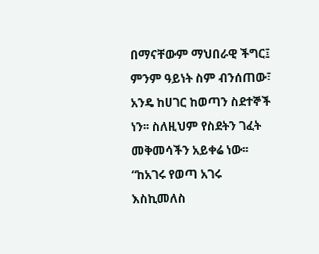በማናቸውም ማህበራዊ ችግር፤ ምንም ዓይነት ስም ብንሰጠው፣ አንዴ ከሀገር ከወጣን ስደተኞች ነን፡፡ ስለዚህም የስደትን ገፈት መቅመሳችን አይቀሬ ነው፡፡
“ከአገሩ የወጣ አገሩ እስኪመለስ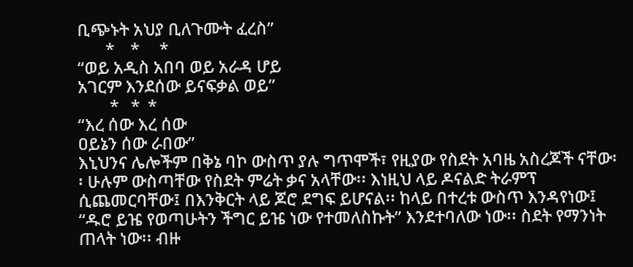ቢጭኑት አህያ ቢለጉሙት ፈረስ”
       *    *     *
“ወይ አዲስ አበባ ወይ አራዳ ሆይ
አገርም እንደሰው ይናፍቃል ወይ”
        *   *  *
“እረ ሰው እረ ሰው
ዐይኔን ሰው ራበው”
እኒህንና ሌሎችም በቅኔ ባኮ ውስጥ ያሉ ግጥሞች፣ የዚያው የስደት አባዜ አስረጆች ናቸው፡፡ ሁሉም ውስጣቸው የስደት ምሬት ቃና አላቸው፡፡ እነዚህ ላይ ዶናልድ ትራምፕ ሲጨመርባቸው፤ በእንቅርት ላይ ጆሮ ደግፍ ይሆናል፡፡ ከላይ በተረቱ ውስጥ እንዳየነው፤ “ዱሮ ይዤ የወጣሁትን ችግር ይዤ ነው የተመለስኩት” እንደተባለው ነው፡፡ ስደት የማንነት ጠላት ነው፡፡ ብዙ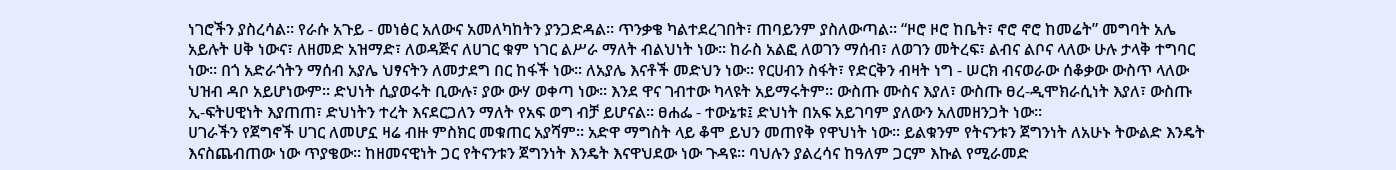ነገሮችን ያስረሳል፡፡ የራሱ አጉይ - መነፅር አለውና አመለካከትን ያንጋድዳል፡፡ ጥንቃቄ ካልተደረገበት፣ ጠባይንም ያስለውጣል፡፡ “ዞሮ ዞሮ ከቤት፣ ኖሮ ኖሮ ከመሬት” መግባት አሌ አይሉት ሀቅ ነውና፣ ለዘመድ አዝማድ፣ ለወዳጅና ለሀገር ቁም ነገር ልሥራ ማለት ብልህነት ነው፡፡ ከራስ አልፎ ለወገን ማሰብ፣ ለወገን መትረፍ፣ ልብና ልቦና ላለው ሁሉ ታላቅ ተግባር ነው፡፡ በጎ አድራጎትን ማሰብ አያሌ ህፃናትን ለመታደግ በር ከፋች ነው፡፡ ለአያሌ እናቶች መድህን ነው፡፡ የርሀብን ስፋት፣ የድርቅን ብዛት ነግ - ሠርክ ብናወራው ሰቆቃው ውስጥ ላለው ህዝብ ዳቦ አይሆነውም፡፡ ድህነት ሲያወሩት ቢውሉ፣ ያው ውሃ ወቀጣ ነው፡፡ እንደ ዋና ገብተው ካላዩት አይማሩትም፡፡ ውስጡ ሙስና እያለ፣ ውስጡ ፀረ-ዲሞክራሲነት እያለ፣ ውስጡ ኢ-ፍትሀዊነት እያጠጠ፣ ድህነትን ተረት እናደርጋለን ማለት የአፍ ወግ ብቻ ይሆናል፡፡ ፀሐፌ - ተውኔቱ፤ ድህነት በአፍ አይገባም ያለውን አለመዘንጋት ነው፡፡
ሀገራችን የጀግኖች ሀገር ለመሆኗ ዛሬ ብዙ ምስክር መቁጠር አያሻም፡፡ አድዋ ማግስት ላይ ቆሞ ይህን መጠየቅ የዋህነት ነው፡፡ ይልቁንም የትናንቱን ጀግንነት ለአሁኑ ትውልድ እንዴት እናስጨብጠው ነው ጥያቄው፡፡ ከዘመናዊነት ጋር የትናንቱን ጀግንነት እንዴት እናዋህደው ነው ጉዳዩ፡፡ ባህሉን ያልረሳና ከዓለም ጋርም እኩል የሚራመድ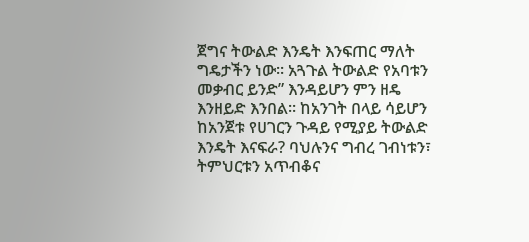ጀግና ትውልድ እንዴት እንፍጠር ማለት ግዴታችን ነው፡፡ አጓጉል ትውልድ የአባቱን መቃብር ይንድ” እንዳይሆን ምን ዘዴ እንዘይድ እንበል፡፡ ከአንገት በላይ ሳይሆን ከአንጀቱ የሀገርን ጉዳይ የሚያይ ትውልድ እንዴት እናፍራ? ባህሉንና ግብረ ገብነቱን፣ ትምህርቱን አጥብቆና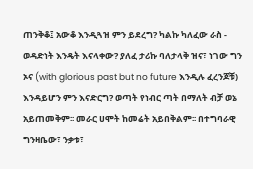ጠንቅቆ፤ አውቆ እንዲጓዝ ምን ይደረግ? ካልኩ ካለፈው ራስ - ወዳድነት እንዴት እናላቀው? ያለፈ ታሪኩ ባለታላቅ ዝና፣ ነገው ግን ኦና (with glorious past but no future እንዲሉ ፈረንጆቹ) እንዳይሆን ምን እናድርግ? ወጣት የነብር ጣት በማለት ብቻ ወኔ አይጠመቅም፡፡ መራር ሀሞት ከመሬት አይበቅልም፡፡ በተግባራዊ ግንዛቤው፣ ንቃቱ፣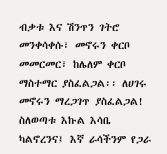ብቃቱ እና ሽንጥን ገትሮ መንቀሳቀሱ፣ መኖሩን ቀርቦ መመርመር፣ ከሌለም ቀርቦ ማስተማር ያስፈልጋል፡፡ ለሀገሩ መኖሩን ማረጋገጥ ያስፈልጋል! ስለወጣቱ እኩል እሳቤ ካልኖረንና፤ እኛ ራሳችንም የጋራ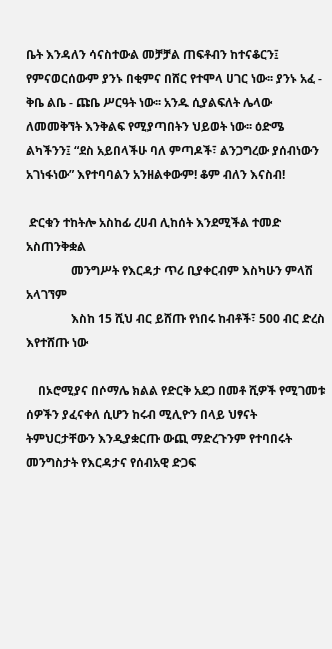ቤት እንዳለን ሳናስተውል መቻቻል ጠፍቶብን ከተናቆርን፤ የምናወርሰውም ያንኑ በቂምና በሸር የተሞላ ሀገር ነው፡፡ ያንኑ አፈ - ቅቤ ልቤ - ጩቤ ሥርዓት ነው፡፡ አንዱ ሲያልፍለት ሌላው ለመመቅኘት እንቅልፍ የሚያጣበትን ህይወት ነው፡፡ ዕድሜ ልካችንን፤ “ደስ አይበላችሁ ባለ ምጣዶች፣ ልንጋግረው ያሰብነውን አገነፋነው” እየተባባልን አንዘልቀውም! ቆም ብለን እናስብ!

 ድርቁን ተከትሎ አስከፊ ረሀብ ሊከሰት እንደሚችል ተመድ አስጠንቅቋል
               መንግሥት የእርዳታ ጥሪ ቢያቀርብም እስካሁን ምላሽ አላገኘም
               እስከ 15 ሺህ ብር ይሸጡ የነበሩ ከብቶች፣ 500 ብር ድረስ እየተሸጡ ነው

    በኦሮሚያና በሶማሌ ክልል የድርቅ አደጋ በመቶ ሺዎች የሚገመቱ ሰዎችን ያፈናቀለ ሲሆን ከሩብ ሚሊዮን በላይ ህፃናት ትምህርታቸውን እንዲያቋርጡ ውጪ ማድረጉንም የተባበሩት መንግስታት የእርዳታና የሰብአዊ ድጋፍ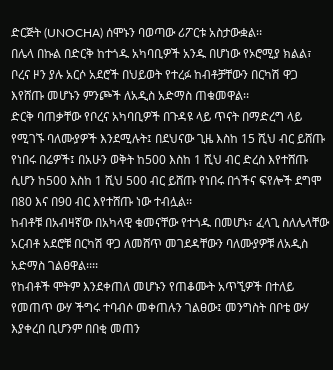ድርጅት (UNOCHA) ሰሞኑን ባወጣው ሪፖርቱ አስታውቋል፡፡
በሌላ በኩል በድርቅ ከተጎዱ አካባቢዎች አንዱ በሆነው የኦሮሚያ ክልል፣ ቦረና ዞን ያሉ አርሶ አደሮች በህይወት የተረፉ ከብቶቻቸውን በርካሽ ዋጋ እየሸጡ መሆኑን ምንጮች ለአዲስ አድማስ ጠቁመዋል፡፡
ድርቅ ባጠቃቸው የቦረና አካባቢዎች በጉዳዩ ላይ ጥናት በማድረግ ላይ የሚገኙ ባለሙያዎች እንደሚሉት፤ በደህናው ጊዜ እስከ 15 ሺህ ብር ይሸጡ የነበሩ በሬዎች፤ በአሁን ወቅት ከ500 እስከ 1 ሺህ ብር ድረስ እየተሸጡ ሲሆን ከ500 እስከ 1 ሺህ 500 ብር ይሸጡ የነበሩ በጎችና ፍየሎች ደግሞ በ80 እና በ90 ብር እየተሸጡ ነው ተብሏል፡፡
ከብቶቹ በአብዛኛው በአካላዊ ቁመናቸው የተጎዱ በመሆኑ፣ ፈላጊ ስለሌላቸው አርብቶ አደሮቹ በርካሽ ዋጋ ለመሸጥ መገደዳቸውን ባለሙያዎቹ ለአዲስ አድማስ ገልፀዋል፡፡፡፡
የከብቶች ሞትም እንደቀጠለ መሆኑን የጠቆሙት አጥኚዎች በተለይ የመጠጥ ውሃ ችግሩ ተባብሶ መቀጠሉን ገልፀው፤ መንግስት በቦቴ ውሃ እያቀረበ ቢሆንም በበቂ መጠን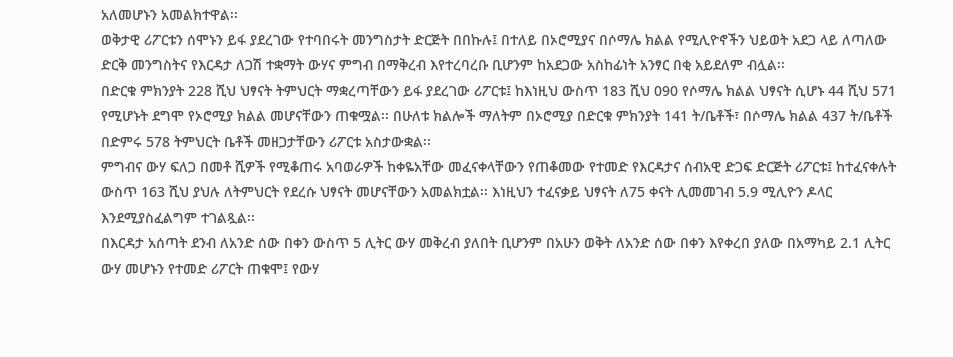አለመሆኑን አመልክተዋል፡፡
ወቅታዊ ሪፖርቱን ሰሞኑን ይፋ ያደረገው የተባበሩት መንግስታት ድርጅት በበኩሉ፤ በተለይ በኦሮሚያና በሶማሌ ክልል የሚሊዮኖችን ህይወት አደጋ ላይ ለጣለው ድርቅ መንግስትና የእርዳታ ለጋሽ ተቋማት ውሃና ምግብ በማቅረብ እየተረባረቡ ቢሆንም ከአደጋው አስከፊነት አንፃር በቂ አይደለም ብሏል፡፡
በድርቁ ምክንያት 228 ሺህ ህፃናት ትምህርት ማቋረጣቸውን ይፋ ያደረገው ሪፖርቱ፤ ከእነዚህ ውስጥ 183 ሺህ 090 የሶማሌ ክልል ህፃናት ሲሆኑ 44 ሺህ 571 የሚሆኑት ደግሞ የኦሮሚያ ክልል መሆናቸውን ጠቁሟል፡፡ በሁለቱ ክልሎች ማለትም በኦሮሚያ በድርቁ ምክንያት 141 ት/ቤቶች፣ በሶማሌ ክልል 437 ት/ቤቶች በድምሩ 578 ትምህርት ቤቶች መዘጋታቸውን ሪፖርቱ አስታውቋል፡፡
ምግብና ውሃ ፍለጋ በመቶ ሺዎች የሚቆጠሩ አባወራዎች ከቀዬአቸው መፈናቀላቸውን የጠቆመው የተመድ የእርዳታና ሰብአዊ ድጋፍ ድርጅት ሪፖርቱ፤ ከተፈናቀሉት ውስጥ 163 ሺህ ያህሉ ለትምህርት የደረሱ ህፃናት መሆናቸውን አመልክቷል፡፡ እነዚህን ተፈናቃይ ህፃናት ለ75 ቀናት ሊመመገብ 5.9 ሚሊዮን ዶላር እንደሚያስፈልግም ተገልጿል፡፡
በእርዳታ አሰጣት ደንብ ለአንድ ሰው በቀን ውስጥ 5 ሊትር ውሃ መቅረብ ያለበት ቢሆንም በአሁን ወቅት ለአንድ ሰው በቀን እየቀረበ ያለው በአማካይ 2.1 ሊትር ውሃ መሆኑን የተመድ ሪፖርት ጠቁሞ፤ የውሃ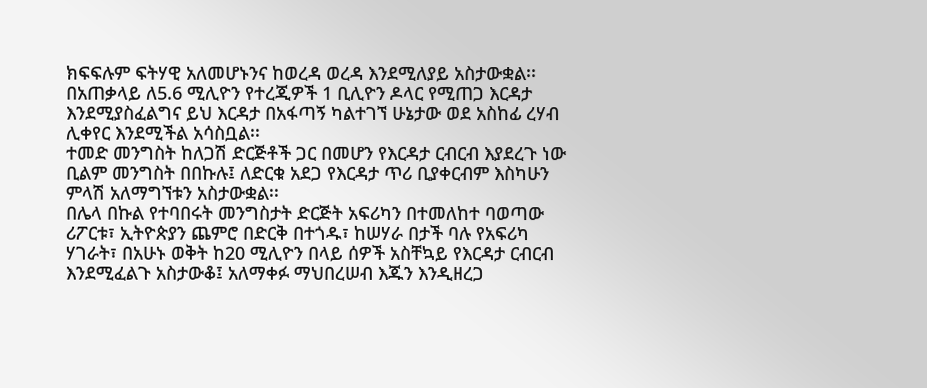ክፍፍሉም ፍትሃዊ አለመሆኑንና ከወረዳ ወረዳ እንደሚለያይ አስታውቋል፡፡
በአጠቃላይ ለ5.6 ሚሊዮን የተረጂዎች 1 ቢሊዮን ዶላር የሚጠጋ እርዳታ እንደሚያስፈልግና ይህ እርዳታ በአፋጣኝ ካልተገኘ ሁኔታው ወደ አስከፊ ረሃብ ሊቀየር እንደሚችል አሳስቧል፡፡
ተመድ መንግስት ከለጋሽ ድርጅቶች ጋር በመሆን የእርዳታ ርብርብ እያደረጉ ነው ቢልም መንግስት በበኩሉ፤ ለድርቁ አደጋ የእርዳታ ጥሪ ቢያቀርብም እስካሁን ምላሽ አለማግኘቱን አስታውቋል፡፡
በሌላ በኩል የተባበሩት መንግስታት ድርጅት አፍሪካን በተመለከተ ባወጣው ሪፖርቱ፣ ኢትዮጵያን ጨምሮ በድርቅ በተጎዱ፣ ከሠሃራ በታች ባሉ የአፍሪካ ሃገራት፣ በአሁኑ ወቅት ከ20 ሚሊዮን በላይ ሰዎች አስቸኳይ የእርዳታ ርብርብ እንደሚፈልጉ አስታውቆ፤ አለማቀፉ ማህበረሠብ እጁን እንዲዘረጋ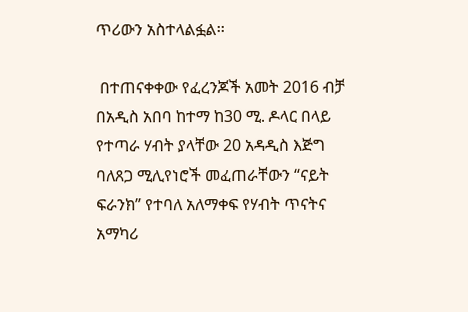ጥሪውን አስተላልፏል፡፡

 በተጠናቀቀው የፈረንጆች አመት 2016 ብቻ በአዲስ አበባ ከተማ ከ30 ሚ. ዶላር በላይ የተጣራ ሃብት ያላቸው 20 አዳዲስ እጅግ ባለጸጋ ሚሊየነሮች መፈጠራቸውን “ናይት ፍራንክ” የተባለ አለማቀፍ የሃብት ጥናትና አማካሪ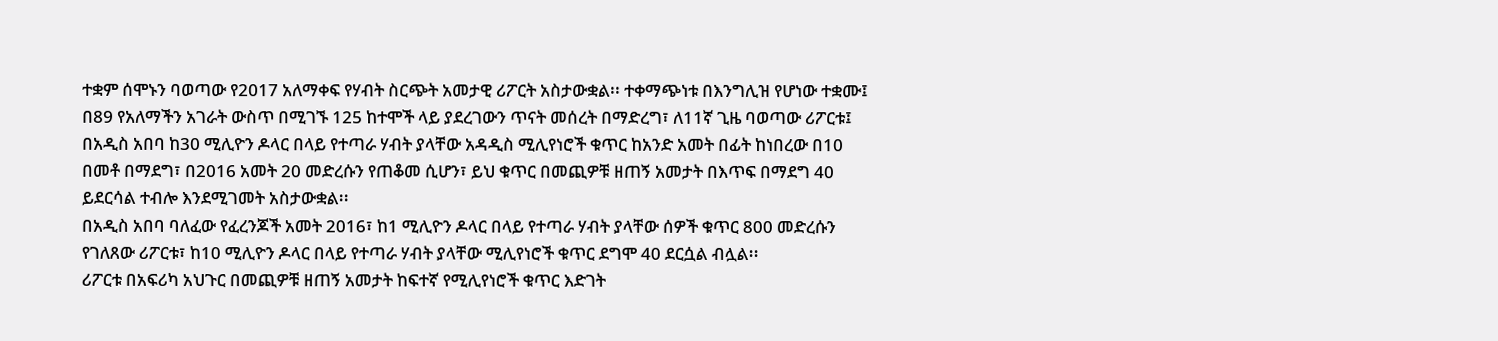ተቋም ሰሞኑን ባወጣው የ2017 አለማቀፍ የሃብት ስርጭት አመታዊ ሪፖርት አስታውቋል፡፡ ተቀማጭነቱ በእንግሊዝ የሆነው ተቋሙ፤ በ89 የአለማችን አገራት ውስጥ በሚገኙ 125 ከተሞች ላይ ያደረገውን ጥናት መሰረት በማድረግ፣ ለ11ኛ ጊዜ ባወጣው ሪፖርቱ፤ በአዲስ አበባ ከ30 ሚሊዮን ዶላር በላይ የተጣራ ሃብት ያላቸው አዳዲስ ሚሊየነሮች ቁጥር ከአንድ አመት በፊት ከነበረው በ10 በመቶ በማደግ፣ በ2016 አመት 20 መድረሱን የጠቆመ ሲሆን፣ ይህ ቁጥር በመጪዎቹ ዘጠኝ አመታት በእጥፍ በማደግ 40 ይደርሳል ተብሎ እንደሚገመት አስታውቋል፡፡
በአዲስ አበባ ባለፈው የፈረንጆች አመት 2016፣ ከ1 ሚሊዮን ዶላር በላይ የተጣራ ሃብት ያላቸው ሰዎች ቁጥር 800 መድረሱን የገለጸው ሪፖርቱ፣ ከ10 ሚሊዮን ዶላር በላይ የተጣራ ሃብት ያላቸው ሚሊየነሮች ቁጥር ደግሞ 40 ደርሷል ብሏል፡፡
ሪፖርቱ በአፍሪካ አህጉር በመጪዎቹ ዘጠኝ አመታት ከፍተኛ የሚሊየነሮች ቁጥር እድገት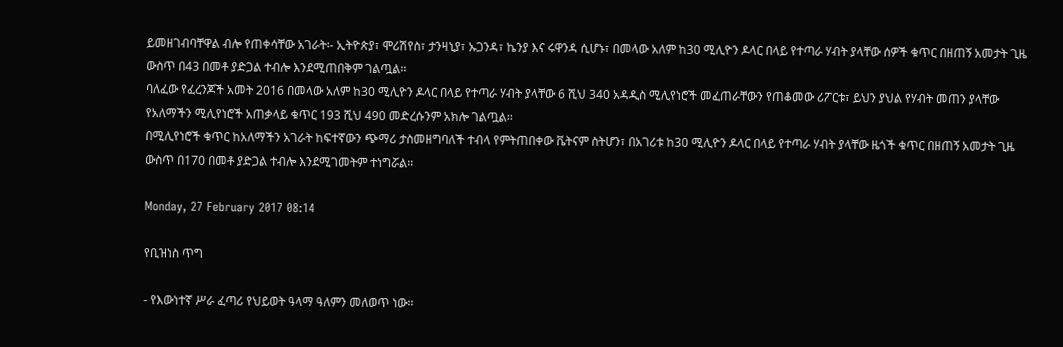ይመዘገብባቸዋል ብሎ የጠቀሳቸው አገራት፡- ኢትዮጵያ፣ ሞሪሽየስ፣ ታንዛኒያ፣ ኡጋንዳ፣ ኬንያ እና ሩዋንዳ ሲሆኑ፣ በመላው አለም ከ30 ሚሊዮን ዶላር በላይ የተጣራ ሃብት ያላቸው ሰዎች ቁጥር በዘጠኝ አመታት ጊዜ ውስጥ በ43 በመቶ ያድጋል ተብሎ እንደሚጠበቅም ገልጧል፡፡
ባለፈው የፈረንጆች አመት 2016 በመላው አለም ከ30 ሚሊዮን ዶላር በላይ የተጣራ ሃብት ያላቸው 6 ሺህ 340 አዳዲስ ሚሊየነሮች መፈጠራቸውን የጠቆመው ሪፖርቱ፣ ይህን ያህል የሃብት መጠን ያላቸው የአለማችን ሚሊየነሮች አጠቃላይ ቁጥር 193 ሺህ 490 መድረሱንም አክሎ ገልጧል፡፡
በሚሊየነሮች ቁጥር ከአለማችን አገራት ከፍተኛውን ጭማሪ ታስመዘግባለች ተብላ የምትጠበቀው ቬትናም ስትሆን፣ በአገሪቱ ከ30 ሚሊዮን ዶላር በላይ የተጣራ ሃብት ያላቸው ዜጎች ቁጥር በዘጠኝ አመታት ጊዜ ውስጥ በ170 በመቶ ያድጋል ተብሎ እንደሚገመትም ተነግሯል፡፡

Monday, 27 February 2017 08:14

የቢዝነስ ጥግ

- የእውነተኛ ሥራ ፈጣሪ የህይወት ዓላማ ዓለምን መለወጥ ነው፡፡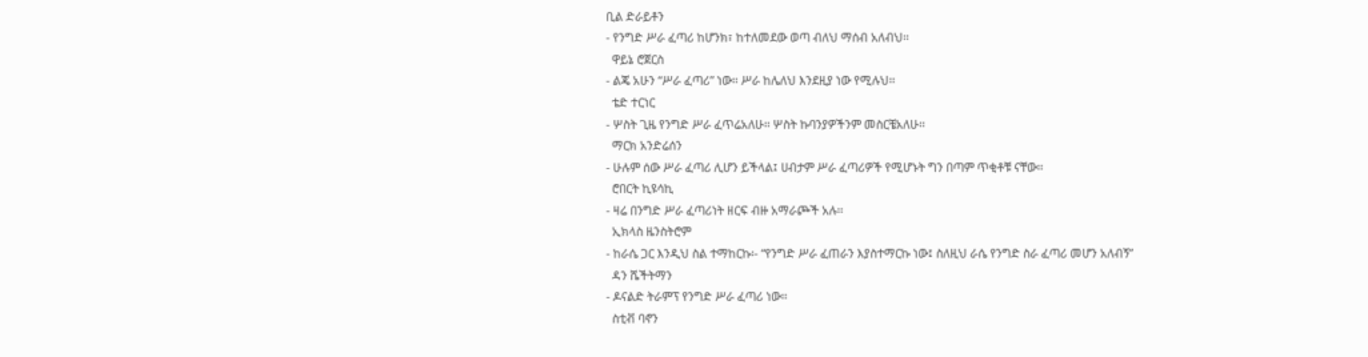ቢል ድራይቶን
- የንግድ ሥራ ፈጣሪ ከሆንክ፣ ከተለመደው ወጣ ብለህ ማሰብ አለብህ፡፡
  ዋይኔ ሮጀርስ
- ልጄ አሁን “ሥራ ፈጣሪ” ነው፡፡ ሥራ ከሌለህ እንደዚያ ነው የሚሉህ፡፡
  ቴድ ተርነር
- ሦስት ጊዜ የንግድ ሥራ ፈጥሬአለሁ፡፡ ሦስት ኩባንያዎችንም መስርቼአለሁ፡፡
  ማርክ አንድሬሰን
- ሁሉም ሰው ሥራ ፈጣሪ ሊሆን ይችላል፤ ሀብታም ሥራ ፈጣሪዎች የሚሆኑት ግን በጣም ጥቂቶቹ ናቸው፡፡
  ሮበርት ኪዩሳኪ
- ዛሬ በንግድ ሥራ ፈጣሪነት ዘርፍ ብዙ አማራጮች አሉ፡፡
  ኢክላስ ዜንስትሮም
- ከራሴ ጋር እንዲህ ስል ተማከርኩ፡- “የንግድ ሥራ ፈጠራን እያስተማርኩ ነው፤ ስለዚህ ራሴ የንግድ ስራ ፈጣሪ መሆን አለብኝ”
  ዳን ሼችትማን
- ዶናልድ ትራምፕ የንግድ ሥራ ፈጣሪ ነው፡፡
  ስቲቭ ባኖን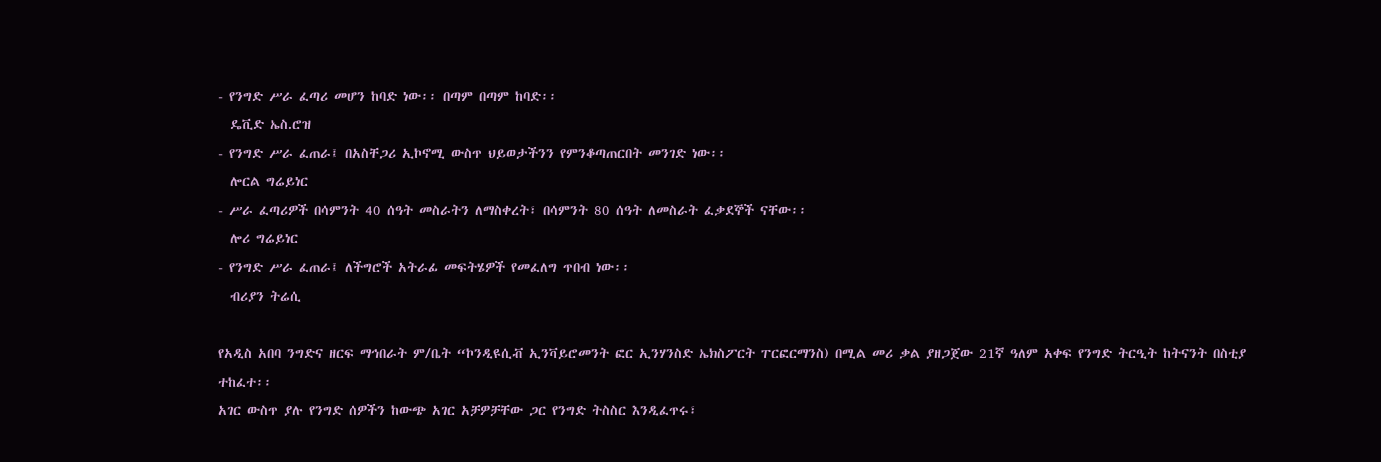- የንግድ ሥራ ፈጣሪ መሆን ከባድ ነው፡፡ በጣም በጣም ከባድ፡፡
  ዴቪድ ኤስ.ሮዝ
- የንግድ ሥራ ፈጠራ፤ በአስቸጋሪ ኢኮኖሚ ውስጥ ህይወታችንን የምንቆጣጠርበት መንገድ ነው፡፡
  ሎርል ግሬይነር
- ሥራ ፈጣሪዎች በሳምንት 40 ሰዓት መስራትን ለማስቀረት፣ በሳምንት 80 ሰዓት ለመስራት ፈቃደኞች ናቸው፡፡
  ሎሪ ግሬይነር
- የንግድ ሥራ ፈጠራ፤ ለችግሮች አትራፊ መፍትሄዎች የመፈለግ ጥበብ ነው፡፡
  ብሪያን ትሬሲ

የአዲስ አበባ ንግድና ዘርፍ ማኅበራት ም/ቤት “ኮንዲዩሲቭ ኢንቫይሮመንት ፎር ኢንሃንስድ ኤክስፖርት ፐርፎርማንስ) በሚል መሪ ቃል ያዘጋጀው 21ኛ ዓለም አቀፍ የንግድ ትርዒት ከትናንት በስቲያ ተከፈተ፡፡
አገር ውስጥ ያሉ የንግድ ሰዎችን ከውጭ አገር አቻዎቻቸው ጋር የንግድ ትስስር እንዲፈጥሩ፣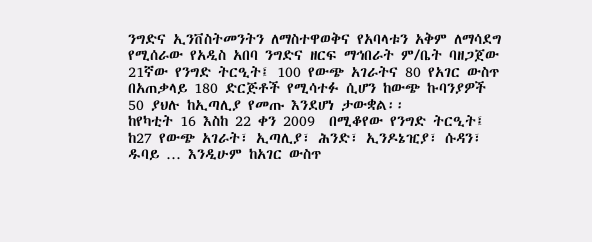ንግድና ኢንቨስትመንትን ለማስተዋወቅና የአባላቱን አቅም ለማሳደግ የሚሰራው የአዲስ አበባ ንግድና ዘርፍ ማኅበራት ም/ቤት ባዘጋጀው 21ኛው የንግድ ትርዒት፤ 100 የውጭ አገራትና 80 የአገር ውስጥ በአጠቃላይ 180 ድርጅቶች የሚሳተፉ ሲሆን ከውጭ ኩባንያዎች 50 ያህሉ ከኢጣሊያ የመጡ እንደሆነ ታውቋል፡፡
ከየካቲት 16 እስከ 22 ቀን 2009  በሚቆየው የንግድ ትርዒት፤ ከ27 የውጭ አገራት፣ ኢጣሊያ፣ ሕንድ፣ ኢንዶኔዢያ፣ ሱዳን፣ ዱባይ … እንዲሁም ከአገር ውስጥ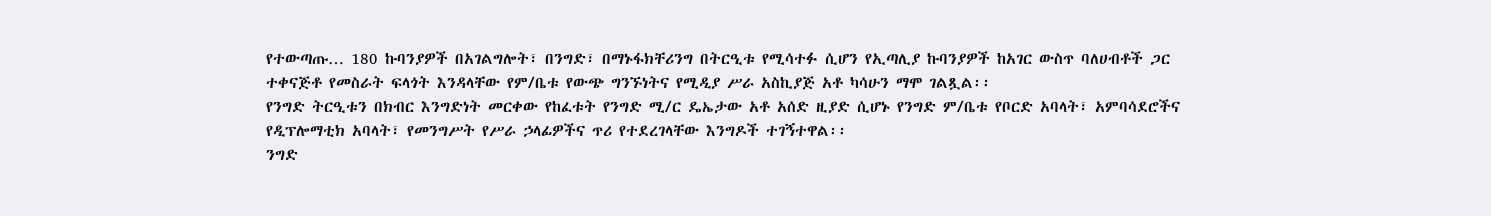የተውጣጡ… 180 ኩባንያዎች በአገልግሎት፣ በንግድ፣ በማኑፋክቸሪንግ በትርዒቱ የሚሳተፉ ሲሆን የኢጣሊያ ኩባንያዎች ከአገር ውስጥ ባለሀብቶች ጋር ተቀናጅቶ የመስራት ፍላጎት እንዳላቸው የም/ቤቱ የውጭ ግንኙነትና የሚዲያ ሥራ አስኪያጅ አቶ ካሳሁን ማሞ ገልጿል፡፡
የንግድ ትርዒቱን በክብር እንግድነት መርቀው የከፈቱት የንግድ ሚ/ር ዴኤታው አቶ አሰድ ዚያድ ሲሆኑ የንግድ ም/ቤቱ የቦርድ አባላት፣ አምባሳደሮችና የዲፕሎማቲክ አባላት፣ የመንግሥት የሥራ ኃላፊዎችና ጥሪ የተደረገላቸው እንግዶች ተገኝተዋል፡፡
ንግድ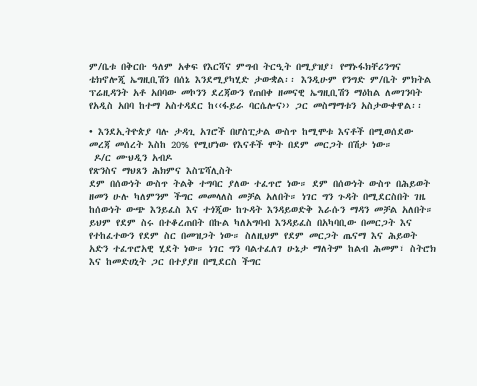ም/ቤቱ በቅርቡ ዓለም አቀፍ የእርሻና ምግብ ትርዒት በሚያዝያ፣ የማኑፋክቸሪንግና ቴክኖሎጂ ኤግዚቢሽን በሰኔ እንደሚያካሂድ ታውቋል፡፡ እንዲሁም የንግድ ም/ቤት ምክትል ፕሬዚዳንት አቶ አበባው መኮንን ደረጃውን የጠበቀ ዘመናዊ ኤግዚቢሽን ማዕከል ለመገንባት የአዲስ አበባ ከተማ አስተዳደር ከ‹‹ፋይራ ባርሴሎና›› ጋር መስማማቱን አስታውቀዋል፡፡

• እንደኢትዮጵያ ባሉ ታዳጊ አገሮች በሆስፒታል ውስጥ ከሚሞቱ እናቶች በሚወሰደው መረጃ መሰረት እስከ 20% የሚሆነው የእናቶች ሞት በደም መርጋት በሽታ ነው።
 ዶ/ር ሙህዲን አብዶ
የጽንስና ማህጸን ሕክምና እስፔሻሊስት
ደም በሰውነት ውስጥ ትልቅ ተግባር ያለው ተፈጥሮ ነው። ደም በሰውነት ውስጥ በሕይወት ዘመን ሁሉ ካለምንም ችግር መመላለስ መቻል አለበት። ነገር ግን ጉዳት በሚደርስበት ገዜ ከሰውነት ውጭ እንይፈስ እና ተጎጂው ከጉዳት እንዳይወድቅ እራሱን ማዳን መቻል አለበት። ይህም የደም ስሩ በተቆረጠበት በኩል ካለአግባብ እንዳይፈስ በአካባቢው በመርጋት እና የተከፈተውን የደም ስር በመዝጋት ነው። ስለዚህም የደም መርጋት ጤናማ እና ሕይወት አድን ተፈጥሮአዊ ሂደት ነው። ነገር ግን ባልተፈለገ ሁኔታ ማለትም ከልብ ሕመም፣ ስትሮክ እና ከመድሀኒት ጋር በተያያዘ በሚደርስ ችግር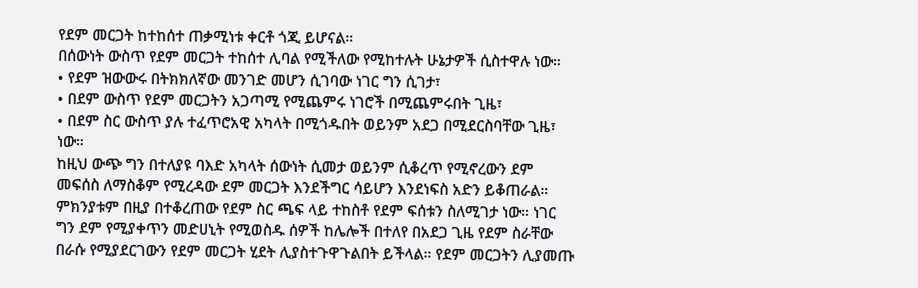የደም መርጋት ከተከሰተ ጠቃሚነቱ ቀርቶ ጎጂ ይሆናል።
በሰውነት ውስጥ የደም መርጋት ተከሰተ ሊባል የሚችለው የሚከተሉት ሁኔታዎች ሲስተዋሉ ነው።
• የደም ዝውውሩ በትክክለኛው መንገድ መሆን ሲገባው ነገር ግን ሲገታ፣
• በደም ውስጥ የደም መርጋትን አጋጣሚ የሚጨምሩ ነገሮች በሚጨምሩበት ጊዜ፣
• በደም ስር ውስጥ ያሉ ተፈጥሮአዊ አካላት በሚጎዱበት ወይንም አደጋ በሚደርስባቸው ጊዜ፣ ነው።
ከዚህ ውጭ ግን በተለያዩ ባእድ አካላት ሰውነት ሲመታ ወይንም ሲቆረጥ የሚኖረውን ደም መፍሰስ ለማስቆም የሚረዳው ደም መርጋት እንደችግር ሳይሆን እንደነፍስ አድን ይቆጠራል። ምክንያቱም በዚያ በተቆረጠው የደም ስር ጫፍ ላይ ተከስቶ የደም ፍሰቱን ስለሚገታ ነው። ነገር ግን ደም የሚያቀጥን መድሀኒት የሚወስዱ ሰዎች ከሌሎች በተለየ በአደጋ ጊዜ የደም ስራቸው በራሱ የሚያደርገውን የደም መርጋት ሂደት ሊያስተጉዋጉልበት ይችላል። የደም መርጋትን ሊያመጡ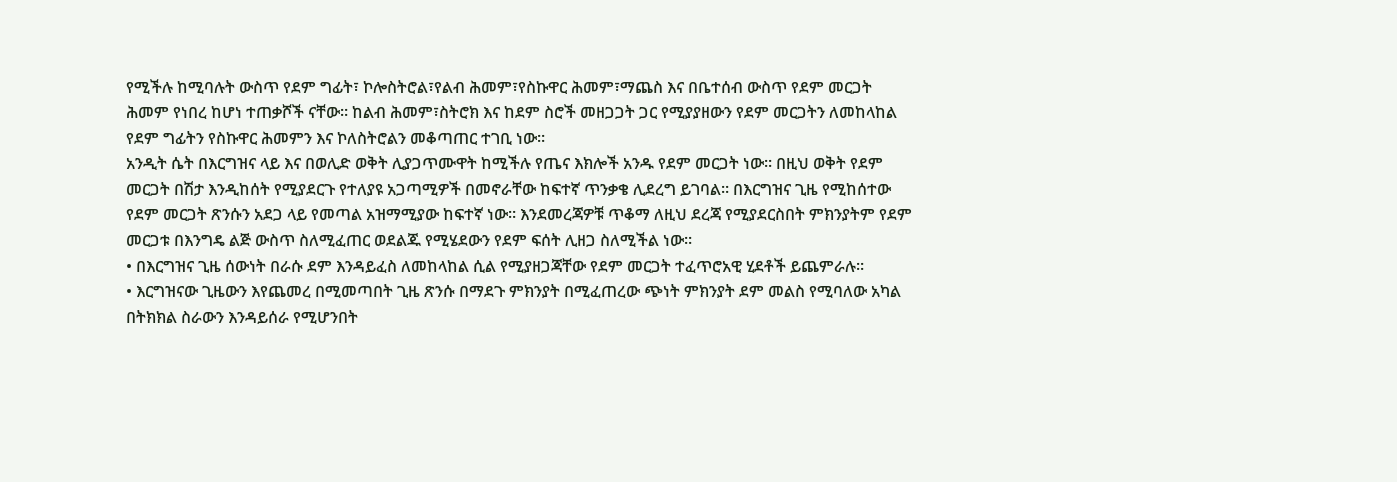የሚችሉ ከሚባሉት ውስጥ የደም ግፊት፣ ኮሎስትሮል፣የልብ ሕመም፣የስኩዋር ሕመም፣ማጨስ እና በቤተሰብ ውስጥ የደም መርጋት ሕመም የነበረ ከሆነ ተጠቃሾች ናቸው። ከልብ ሕመም፣ስትሮክ እና ከደም ስሮች መዘጋጋት ጋር የሚያያዘውን የደም መርጋትን ለመከላከል የደም ግፊትን የስኩዋር ሕመምን እና ኮለስትሮልን መቆጣጠር ተገቢ ነው።
አንዲት ሴት በእርግዝና ላይ እና በወሊድ ወቅት ሊያጋጥሙዋት ከሚችሉ የጤና እክሎች አንዱ የደም መርጋት ነው። በዚህ ወቅት የደም መርጋት በሽታ እንዲከሰት የሚያደርጉ የተለያዩ አጋጣሚዎች በመኖራቸው ከፍተኛ ጥንቃቄ ሊደረግ ይገባል። በእርግዝና ጊዜ የሚከሰተው የደም መርጋት ጽንሱን አደጋ ላይ የመጣል አዝማሚያው ከፍተኛ ነው። እንደመረጃዎቹ ጥቆማ ለዚህ ደረጃ የሚያደርስበት ምክንያትም የደም መርጋቱ በእንግዴ ልጅ ውስጥ ስለሚፈጠር ወደልጁ የሚሄደውን የደም ፍሰት ሊዘጋ ስለሚችል ነው።
• በእርግዝና ጊዜ ሰውነት በራሱ ደም እንዳይፈስ ለመከላከል ሲል የሚያዘጋጃቸው የደም መርጋት ተፈጥሮአዊ ሂደቶች ይጨምራሉ።
• እርግዝናው ጊዜውን እየጨመረ በሚመጣበት ጊዜ ጽንሱ በማደጉ ምክንያት በሚፈጠረው ጭነት ምክንያት ደም መልስ የሚባለው አካል በትክክል ስራውን እንዳይሰራ የሚሆንበት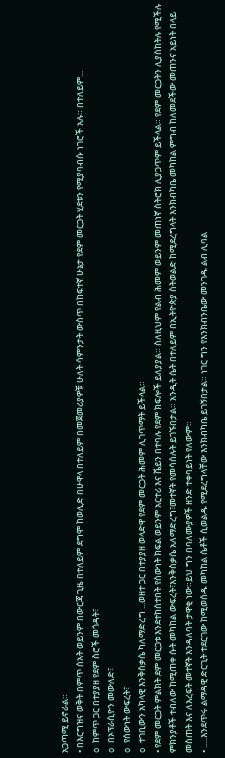አጋጣሚ ይኖራል።
• በእርግዝና ወቅት በምጥ ሰአት ወይንም በውርጃ ጊዜ በተለይም ደግሞ ከወሊድ በሁዋላ በተለይም በመጀመሪያዎቹ ሁለት ሳምንታት ውስጥ በከፍተኛ ሁኔታ የደም መርጋት ሂደቱን የሚያባብሱ ነገሮች አሉ። በተለይም...
o ከምጥ ጋር በተያያዘ የደም ስሮች መጎዳት፣
o በኦፕራሲዮን መውለድ፣
o የሰውነት ውፍረት፣
o ተገቢውን አካላዊ እንቅስቃሴ ካለማድረግ ...ወዘተ ጋር በተያያዘ ወላድዋ የደም መርጋት ሕመም ሊገጥማት ይችላል።
• የደም መርጋት ምልክት ደም መርጋቱ እንደተከሰተበት የስውነት ክፍል ወይንም አርተሪ እና ቬይን በተባሉ የደም ክፍሎች ይለያያል። ስለዚህም የልብ ሕመም ወይንም መጠነኛ ስትሮክ ሊያጋጥም ይችላል። የደም መርጋትን ሊያስከትሉ የሚችሉ ምክንያቶች ተብለው ከሚጠቀ ሱት መካከል ውፍረት፣እንቅስቃሴ አለማድረግ፣መተኛት የመሳሰሉት ይገኙበታል። አንዲት ሴት በተለይም በኢትዮጵያ ስትወልድ ከሚደረግላት እንክብካቤ መካከል ምግብ ከለመደችው መጠንና አይነት በላይ መስጠት እና ለእረፍት መተኛት እንዳለባት ታዋቂ ነው።ይህ ግን በባለሙያዎች ዘንድ ተቀባይነት የለውም።
• .....እንደጥሩ ልማዳዊ ድርጊት ተደርገው ከሚወሰዱ መካከል ሴቶች ሲወልዱ የሚደረግላቸው እንክብካቤ ይገኝበታል። ነገር ግን የእንክብንቤው መንገዱ ልብ ሊባል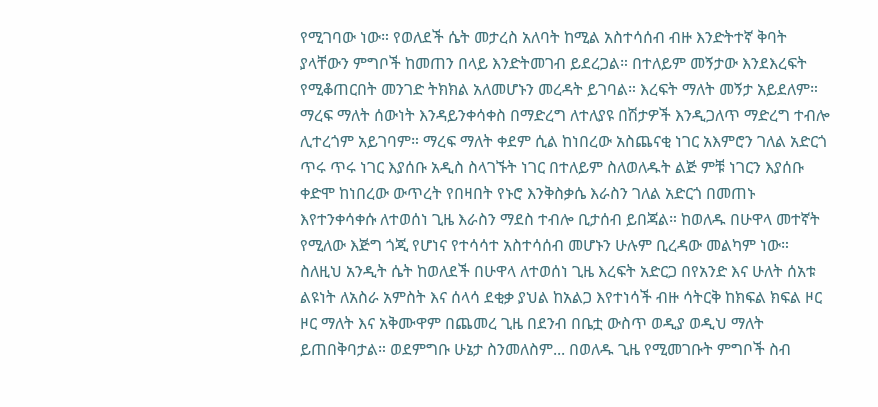የሚገባው ነው። የወለደች ሴት መታረስ አለባት ከሚል አስተሳሰብ ብዙ እንድትተኛ ቅባት ያላቸውን ምግቦች ከመጠን በላይ እንድትመገብ ይደረጋል። በተለይም መኝታው እንደእረፍት የሚቆጠርበት መንገድ ትክክል አለመሆኑን መረዳት ይገባል። እረፍት ማለት መኝታ አይደለም። ማረፍ ማለት ሰውነት እንዳይንቀሳቀስ በማድረግ ለተለያዩ በሽታዎች እንዲጋለጥ ማድረግ ተብሎ ሊተረጎም አይገባም። ማረፍ ማለት ቀደም ሲል ከነበረው አስጨናቂ ነገር አእምሮን ገለል አድርጎ ጥሩ ጥሩ ነገር እያሰቡ አዲስ ስላገኙት ነገር በተለይም ስለወለዱት ልጅ ምቹ ነገርን እያሰቡ ቀድሞ ከነበረው ውጥረት የበዛበት የኑሮ እንቅስቃሴ እራስን ገለል አድርጎ በመጠኑ እየተንቀሳቀሱ ለተወሰነ ጊዜ እራስን ማደስ ተብሎ ቢታሰብ ይበጃል። ከወለዱ በሁዋላ መተኛት የሚለው እጅግ ጎጂ የሆነና የተሳሳተ አስተሳሰብ መሆኑን ሁሉም ቢረዳው መልካም ነው። ስለዚህ አንዲት ሴት ከወለደች በሁዋላ ለተወሰነ ጊዜ እረፍት አድርጋ በየአንድ እና ሁለት ሰአቱ ልዩነት ለአስራ አምስት እና ሰላሳ ደቂቃ ያህል ከአልጋ እየተነሳች ብዙ ሳትርቅ ከክፍል ክፍል ዞር ዞር ማለት እና አቅሙዋም በጨመረ ጊዜ በደንብ በቤቷ ውስጥ ወዲያ ወዲህ ማለት ይጠበቅባታል። ወደምግቡ ሁኔታ ስንመለስም... በወለዱ ጊዜ የሚመገቡት ምግቦች ስብ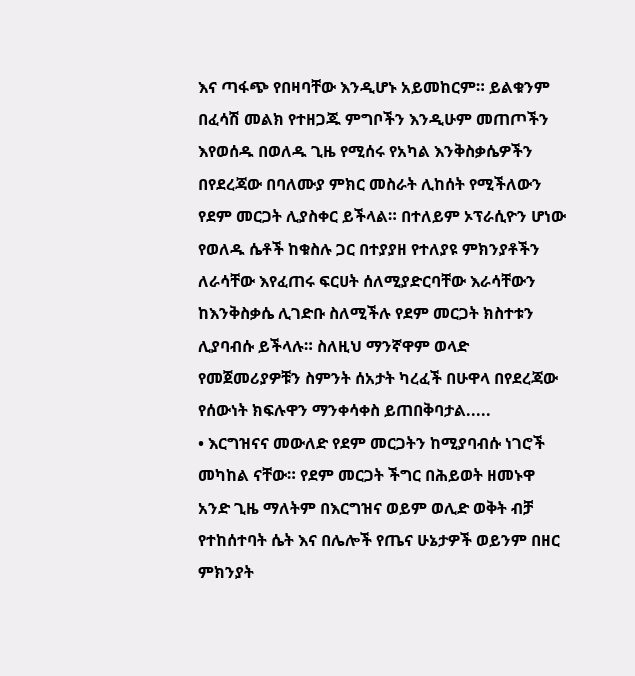እና ጣፋጭ የበዛባቸው እንዲሆኑ አይመከርም። ይልቁንም በፈሳሽ መልክ የተዘጋጁ ምግቦችን እንዲሁም መጠጦችን እየወሰዱ በወለዱ ጊዜ የሚሰሩ የአካል እንቅስቃሴዎችን በየደረጃው በባለሙያ ምክር መስራት ሊከሰት የሚችለውን የደም መርጋት ሊያስቀር ይችላል። በተለይም ኦፕራሲዮን ሆነው የወለዱ ሴቶች ከቁስሉ ጋር በተያያዘ የተለያዩ ምክንያቶችን ለራሳቸው እየፈጠሩ ፍርሀት ሰለሚያድርባቸው እራሳቸውን ከእንቅስቃሴ ሊገድቡ ስለሚችሉ የደም መርጋት ክስተቱን ሊያባብሱ ይችላሉ። ስለዚህ ማንኛዋም ወላድ የመጀመሪያዎቹን ስምንት ሰአታት ካረፈች በሁዋላ በየደረጃው የሰውነት ክፍሉዋን ማንቀሳቀስ ይጠበቅባታል.....
• እርግዝናና መውለድ የደም መርጋትን ከሚያባብሱ ነገሮች መካከል ናቸው። የደም መርጋት ችግር በሕይወት ዘመኑዋ አንድ ጊዜ ማለትም በእርግዝና ወይም ወሊድ ወቅት ብቻ የተከሰተባት ሴት እና በሌሎች የጤና ሁኔታዎች ወይንም በዘር ምክንያት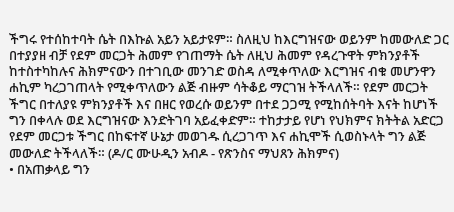ችግሩ የተሰከተባት ሴት በእኩል አይን አይታዩም። ስለዚህ ከእርግዝናው ወይንም ከመውለድ ጋር በተያያዘ ብቻ የደም መርጋት ሕመም የገጠማት ሴት ለዚህ ሕመም የዳረጉዋት ምክንያቶች ከተስተካከሉና ሕክምናውን በተገቢው መንገድ ወስዳ ለሚቀጥለው እርግዝና ብቁ መሆንዋን ሐኪም ካረጋገጠላት የሚቀጥለውን ልጅ ብዙም ሳትቆይ ማርገዝ ትችላለች። የደም መርጋት ችግር በተለያዩ ምክንያቶች እና በዘር የወረሱ ወይንም በተደ ጋጋሚ የሚከሰትባት እናት ከሆነች ግን በቀላሉ ወደ እርግዝናው እንድትገባ አይፈቀድም። ተከታታይ የሆነ የህክምና ክትትል አድርጋ የደም መርጋቱ ችግር በከፍተኛ ሁኔታ መወገዱ ሲረጋገጥ እና ሐኪሞች ሲወስኑላት ግን ልጅ መውለድ ትችላለች። (ዶ/ር ሙሁዲን አብዶ - የጽንስና ማህጸን ሕክምና)
• በአጠቃላይ ግን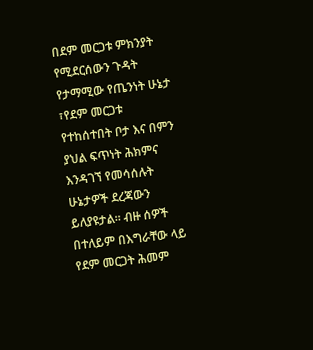በደም መርጋቱ ምክንያት የሚደርሰውን ጉዳት የታማሚው የጤንነት ሁኔታ ፣የደም መርጋቱ የተከሰተበት ቦታ እና በምን ያህል ፍጥነት ሕክምና እንዳገኘ የመሳሰሉት ሁኔታዎች ደረጃውን ይለያዩታል። ብዙ ሰዎች በተለይም በእግራቸው ላይ የደም መርጋት ሕመም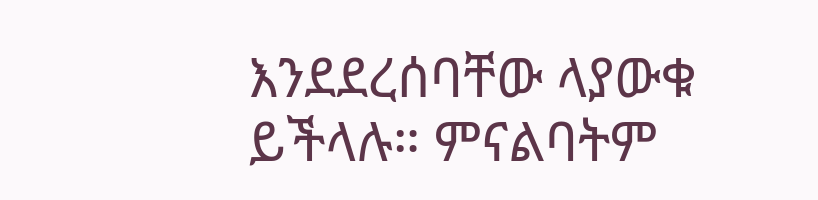እንደደረሰባቸው ላያውቁ ይችላሉ። ምናልባትም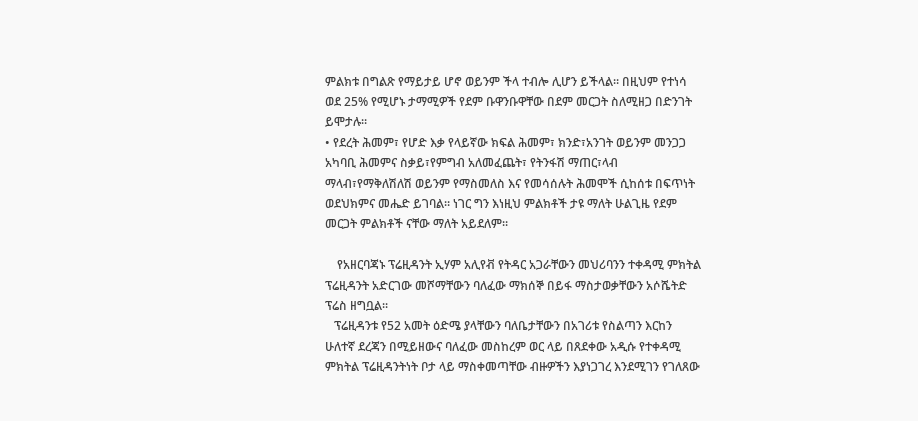ምልክቱ በግልጽ የማይታይ ሆኖ ወይንም ችላ ተብሎ ሊሆን ይችላል። በዚህም የተነሳ ወደ 25% የሚሆኑ ታማሚዎች የደም ቡዋንቡዋቸው በደም መርጋት ስለሚዘጋ በድንገት ይሞታሉ።
• የደረት ሕመም፣ የሆድ እቃ የላይኛው ክፍል ሕመም፣ ክንድ፣አንገት ወይንም መንጋጋ አካባቢ ሕመምና ስቃይ፣የምግብ አለመፈጨት፣ የትንፋሽ ማጠር፣ላብ ማላብ፣የማቅለሽለሽ ወይንም የማስመለስ እና የመሳሰሉት ሕመሞች ሲከሰቱ በፍጥነት ወደህክምና መሔድ ይገባል። ነገር ግን እነዚህ ምልክቶች ታዩ ማለት ሁልጊዜ የደም መርጋት ምልክቶች ናቸው ማለት አይደለም።

    የአዘርባጃኑ ፕሬዚዳንት ኢሃም አሊየቭ የትዳር አጋራቸውን መህሪባንን ተቀዳሚ ምክትል ፕሬዚዳንት አድርገው መሾማቸውን ባለፈው ማክሰኞ በይፋ ማስታወቃቸውን አሶሼትድ ፕሬስ ዘግቧል፡፡
   ፕሬዚዳንቱ የ52 አመት ዕድሜ ያላቸውን ባለቤታቸውን በአገሪቱ የስልጣን እርከን ሁለተኛ ደረጃን በሚይዘውና ባለፈው መስከረም ወር ላይ በጸደቀው አዲሱ የተቀዳሚ ምክትል ፕሬዚዳንትነት ቦታ ላይ ማስቀመጣቸው ብዙዎችን እያነጋገረ እንደሚገን የገለጸው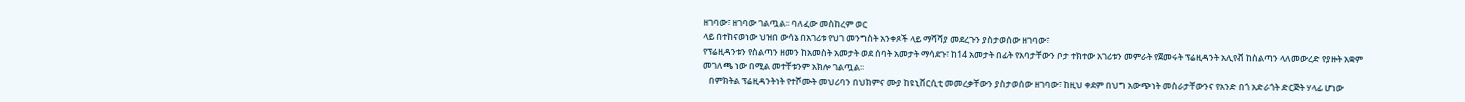ዘገባው፣ ዘገባው ገልጧል፡፡ ባለፈው መስከረም ወር
ላይ በተከናወነው ህዝበ ውሳኔ በአገሪቱ የህገ መንግስት አንቀጾች ላይ ማሻሻያ መደረጉን ያስታወሰው ዘገባው፣
የፕሬዚዳንቱን የስልጣን ዘመን ከአመስት አመታት ወደ ሰባት አመታት ማሳደጉ፣ ከ14 አመታት በፊት የአባታቸውን ቦታ ተክተው አገሪቱን መምራት የጀመሩት ፕሬዚዳንት አሊየቭ ከስልጣን ላለመውረድ የያዙት አቋም መገለጫ ነው በሚል መተቸቱንም አክሎ ገልጧል፡፡
   በምክትል ፕሬዚዳንትነት የተሾሙት መህሪባን በህክምና ሙያ ከዩኒቨርሲቲ መመረቃቸውን ያስታወሰው ዘገባው፣ ከዚህ ቀደም በህግ አውጭነት መስራታቸውንና የአንድ በጎ አድራጎት ድርጅት ሃላፊ ሆነው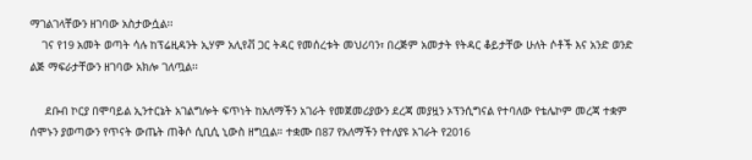ማገልገላቸውን ዘገባው አስታውሷል፡፡
    ገና የ19 አመት ወጣት ሳሉ ከፕሬዚዳንት ኢሃም አሊየቭ ጋር ትዳር የመሰረቱት መህሪባን፣ በረጅም አመታት የትዳር ቆይታቸው ሁለት ሶቶች እና አንድ ወንድ ልጅ ማፍራታቸውን ዘገባው አክሎ ገለጧል፡፡

     ደቡብ ኮርያ በሞባይል ኢንተርኔት አገልግሎት ፍጥነት ከአለማችን አገራት የመጀመሪያውን ደረጃ መያዟን ኦፕንሲግናል የተባለው የቴሌኮም መረጃ ተቋም ሰሞኑን ያወጣውን የጥናት ውጤት ጠቅሶ ሲቢሲ ኒውስ ዘግቧል። ተቋሙ በ87 የአለማችን የተለያዩ አገራት የ2016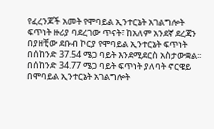የፈረንጆች አመት የሞባይል ኢንተርኔት አገልግሎት ፍጥነት ዙሪያ ባደረገው ጥናት፣ ከአለም አንደኛ ደረጃን በያዘቺው ደቡብ ኮርያ የሞባይል ኢንተርኔት ፍጥነት በሰከንድ 37.54 ሜጋ ባይት እንደሚደርስ አስታውቋል፡፡
በሰከንድ 34.77 ሜጋ ባይት ፍጥነት ያለባት ኖርዌይ በሞባይል ኢንተርኔት አገልግሎት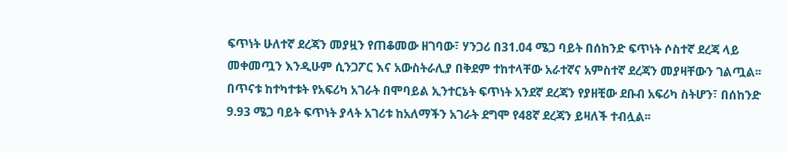ፍጥነት ሁለተኛ ደረጃን መያዟን የጠቆመው ዘገባው፣ ሃንጋሪ በ31.04 ሜጋ ባይት በሰከንድ ፍጥነት ሶስተኛ ደረጃ ላይ መቀመጧን እንዲሁም ሲንጋፖር እና አውስትራሊያ በቅደም ተከተላቸው አራተኛና አምስተኛ ደረጃን መያዛቸውን ገልጧል፡፡
በጥናቱ ከተካተቱት የአፍሪካ አገራት በሞባይል ኢንተርኔት ፍጥነት አንደኛ ደረጃን የያዘቺው ደቡብ አፍሪካ ስትሆን፣ በሰከንድ 9.93 ሜጋ ባይት ፍጥነት ያላት አገሪቱ ከአለማችን አገራት ደግሞ የ48ኛ ደረጃን ይዛለች ተብሏል፡፡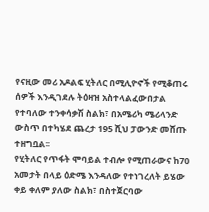የናዚው መሪ አዶልፍ ሂትለር በሚሊዮኖች የሚቆጠሩ ሰዎች እንዲገደሉ ትዕዛዝ አስተላልፈውበታል የተባለው ተንቀሳቃሽ ስልክ፣ በአሜሪካ ሜሪላንድ ውስጥ በተካሄደ ጨረታ 195 ሺህ ፓውንድ መሸጡ ተዘግቧል፡፡
የሂትለር የጥፋት ሞባይል ተብሎ የሚጠራውና ከ70 አመታት በላይ ዕድሜ እንዳለው የተነገረለት ይሄው ቀይ ቀለም ያለው ስልክ፣ በስተጀርባው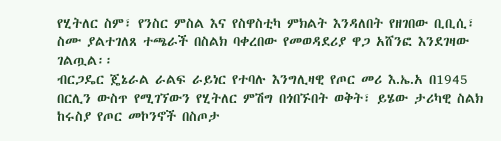የሂትለር ስም፣ የንስር ምስል እና የስዋስቲካ ምክልት እንዳለበት የዘገበው ቢቢሲ፣ ስሙ ያልተገለጸ ተጫራች በስልክ ባቀረበው የመወዳደሪያ ዋጋ አሸንፎ እንደገዛው ገልጧል፡፡
ብርጋዴር ጄኔራል ራልፍ ራይነር የተባሉ እንግሊዛዊ የጦር መሪ እ.ኤ.አ በ1945 በርሊን ውስጥ የሚገኘውን የሂትለር ምሽግ በጎበኙበት ወቅት፣ ይሄው ታሪካዊ ስልክ ከሩስያ የጦር መኮንኖች በስጦታ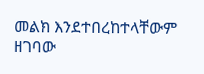መልክ እንደተበረከተላቸውም ዘገባው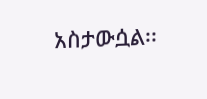አስታውሷል፡፡